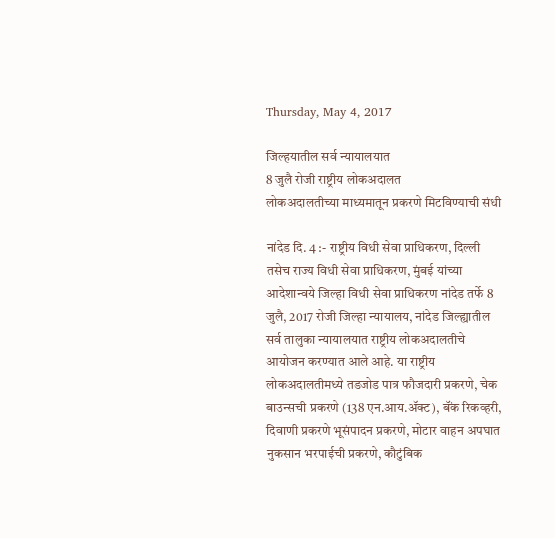Thursday, May 4, 2017

जिल्हयातील सर्व न्यायालयात
8 जुलै रोजी राष्ट्रीय लोकअदालत
लोकअदालतीच्या माध्यमातून प्रकरणे मिटविण्याची संधी

नांदेड दि. 4 :- राष्ट्रीय विधी सेवा प्राधिकरण, दिल्ली तसेच राज्य विधी सेवा प्राधिकरण, मुंबई यांच्या आदेशान्वये जिल्हा विधी सेवा प्राधिकरण नांदेड तर्फे 8 जुलै, 2017 रोजी जिल्हा न्यायालय, नांदेड जिल्ह्यातील सर्व तालुका न्यायालयात राष्ट्रीय लोकअदालतीचे आयोजन करण्यात आले आहे. या राष्ट्रीय लोकअदालतीमध्ये तडजोड पात्र फौजदारी प्रकरणे, चेक बाउन्सची प्रकरणे (138 एन.आय.ॲक्ट), बॅंक रिकव्हरी, दिवाणी प्रकरणे भूसंपादन प्रकरणे, मोटार वाहन अपघात नुकसान भरपाईची प्रकरणे, कौटुंबिक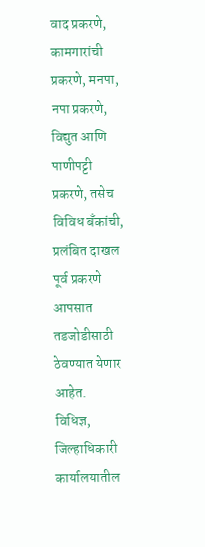वाद प्रकरणे, कामगारांची प्रकरणे, मनपा, नपा प्रकरणे, विद्युत आणि पाणीपट्टी प्रकरणे, तसेच विविध बॅंकांची, प्रलंबित दाखल पूर्व प्रकरणे आपसात तडजोडीसाठी ठेवण्यात येणार आहेत.
विधिज्ञ, जिल्हाधिकारी कार्यालयातील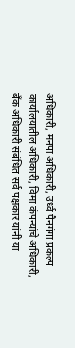अधिकारी, मनपा अधिकारी, उर्ध्व पैनगंगा प्रकल्प कार्यालयातील अधिकारी, विमा कंपन्यांचे अधिकारी, बॅंक अधिकारी संबंधित सर्व पक्षकार यांनी या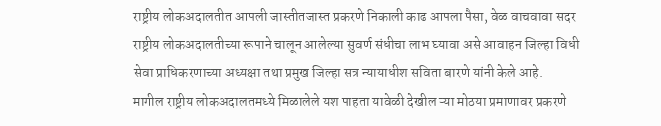राष्ट्रीय लोकअदालतीत आपली जास्तीतजास्त प्रकरणे निकाली काढ आपला पैसा, वेळ वाचवावा सदर राष्ट्रीय लोकअदालतीच्या रूपाने चालून आलेल्या सुवर्ण संधीचा लाभ घ्यावा असे आवाहन जिल्हा विधी सेवा प्राधिकरणाच्या अध्यक्षा तथा प्रमुख जिल्हा सत्र न्यायाधीश सविता बारणे यांनी केले आहे.
मागील राष्ट्रीय लोकअदालतमध्ये मिळालेले यश पाहता यावेळी देखील ऱ्या मोठया प्रमाणावर प्रकरणे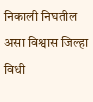निकाली निघतील असा विश्वास जिल्हा विधी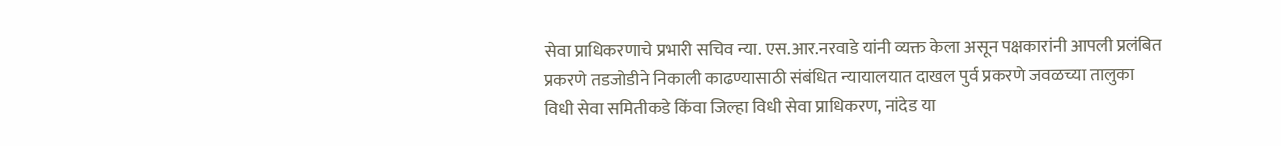सेवा प्राधिकरणाचे प्रभारी सचिव न्या. एस.आर.नरवाडे यांनी व्यक्त केला असून पक्षकारांनी आपली प्रलंबित प्रकरणे तडजोडीने निकाली काढण्यासाठी संबंधित न्यायालयात दाखल पुर्व प्रकरणे जवळच्या तालुका विधी सेवा समितीकडे किंवा जिल्हा विधी सेवा प्राधिकरण, नांदेड या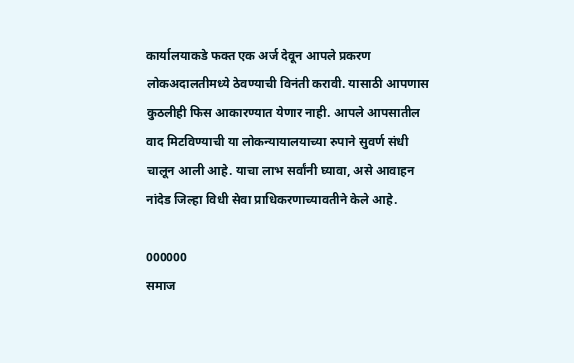कार्यालयाकडे फक्त एक अर्ज देवून आपले प्रकरण लोकअदालतीमध्ये ठेवण्याची विनंती करावी. यासाठी आपणास कुठलीही फिस आकारण्यात येणार नाही. आपले आपसातील वाद मिटविण्याची या लोकन्यायालयाच्या रुपाने सुवर्ण संधी चालून आली आहे. याचा लाभ सर्वांनी घ्यावा, असे आवाहन नांदेड जिल्हा विधी सेवा प्राधिकरणाच्यावतीने केले आहे.

000000
समाज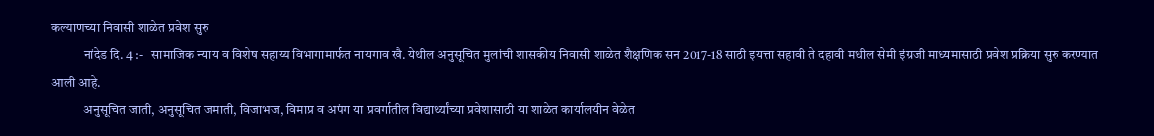कल्याणच्या निवासी शाळेत प्रवेश सुरु
            नांदेड दि. 4 :-   सामाजिक न्याय व विशेष सहाय्य विभागामार्फत नायगाव खै. येथील अनुसूचित मुलांची शासकीय निवासी शाळेत शैक्षणिक सन 2017-18 साठी इयत्ता सहावी ते दहावी मधील सेमी इंग्रजी माध्यमासाठी प्रवेश प्रक्रिया सुरु करण्यात आली आहे.
            अनुसूचित जाती, अनुसूचित जमाती, विजाभज, विमाप्र व अपंग या प्रवर्गातील विद्यार्थ्यांच्या प्रवेशासाठी या शाळेत कार्यालयीन वेळेत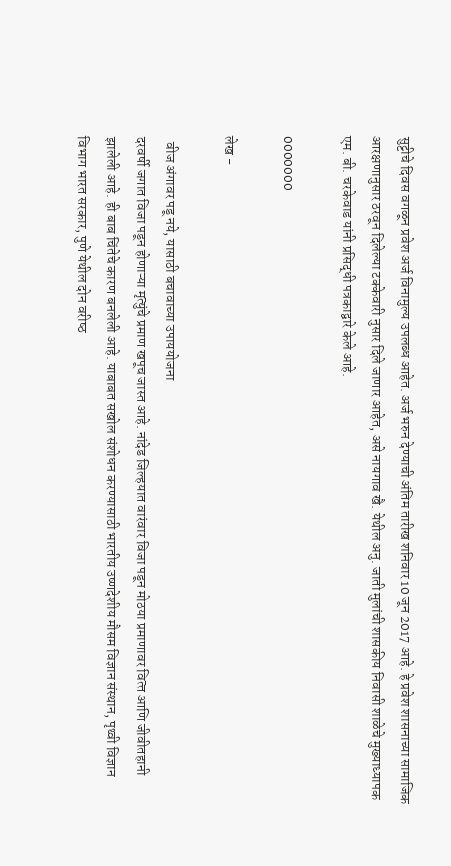सुट्टीचे दिवस वगळून प्रवेश अर्ज विनामुल्य उपलब्ध आहेत. अर्ज भरुन देण्याची अंतिम तारीख शनिवार 10 जून 2017 आहे. हे प्रवेश शासनाच्या सामाजिक आरक्षणानुसार ठरवून दिलेल्या टक्केवारी नुसार दिले जाणार आहेत, असे नायगाव खै. येथील अनु. जाती मुलांची शासकीय निवासी शाळेचे मुख्याध्यापक एम. बी. चरकेवाड यांनी प्रसिद्धी पत्रकाद्वारे केले आहे.

0000000

लेख -

  वीज अंगावर पडू नये, यासाठी बचावाच्या उपाययोजना
दरवर्षी जगात विजा पडून होणाऱ्या मृत्‍युंचे प्रमाण खपूच जास्‍त आहे. नांदेड जिल्‍हयात वारंवार विजा पडून मोठया प्रमाणावर वित्‍त आणि जीवीतहानी झालेली आहे. ही बाब चिंतेचे कारण बनलेली आहे. याबाबत सखोल संशोधन करण्‍यासाठी भारतीय उष्‍णदेशीय मौसम विज्ञान संस्‍थान, पृथ्‍वी विज्ञान विभाग भारत सरकार, पुणे येथील दोन वरीष्‍ठ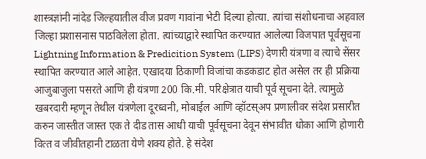शास्‍त्रज्ञांनी नांदेड जिल्हयातील वीज प्रवण गावांना भेटी दिल्‍या होत्‍या. त्‍यांचा संशोधनाचा अहवाल जिल्‍हा प्रशासनास पाठविलेला होता. त्‍यांच्‍याद्वारे स्‍थापित करण्‍यात आलेल्‍या विजपात पूर्वसूचना  Lightning Information & Predicition System (LIPS) देणारी यंत्रणा व त्‍याचे सेंसर स्‍थापित करण्‍यात आले आहेत. एखादया ठिकाणी विजांचा कडकडाट होत असेल तर ही प्रक्रिया आजुबाजुला पसरते आणि ही यंत्रणा 200 कि.मी. परिक्षेत्रात याची पूर्व सूचना देते. त्‍यामुळे खबरदारी म्‍हणून तेथील यंत्रणेला दूरध्‍वनी, मोबाईल आणि व्‍हॉटस्अप प्रणालीवर संदेश प्रसारीत करुन जास्‍तीत जास्‍त एक ते दीड तास आधी याची पूर्वसूचना देवून संभावीत धोका आणि होणारी वित्‍त व जीवीतहानी टाळता येणे शक्‍य होते. हे संदेश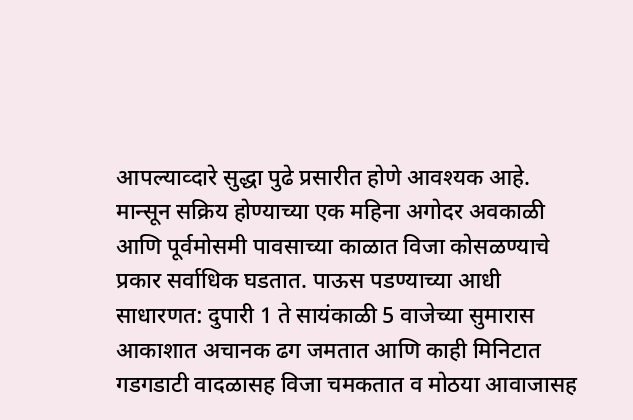आपल्‍याव्‍दारे सुद्धा पुढे प्रसारीत होणे आवश्‍यक आहे.
मान्‍सून सक्रिय होण्‍याच्‍या एक महिना अगोदर अवकाळी आणि पूर्वमोसमी पावसाच्‍या काळात विजा कोसळण्‍याचे प्रकार सर्वाधिक घडतात. पाऊस पडण्‍याच्‍या आधी साधारणत: दुपारी 1 ते सायंकाळी 5 वाजेच्‍या सुमारास आकाशात अचानक ढग जमतात आणि काही मिनिटात गडगडाटी वादळासह विजा चमकतात व मोठया आवाजासह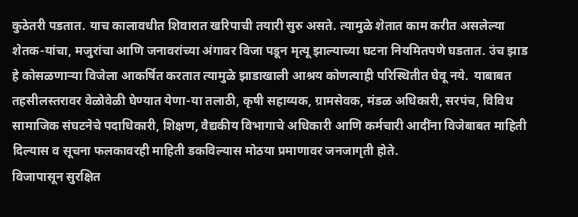कुठेतरी पडतात. याच कालावधीत शिवारात खरिपाची तयारी सुरु असते. त्‍यामुळे शेतात काम करीत असलेल्‍या शेतक-यांचा, मजुरांचा आणि जनावरांच्या अंगावर विजा पडून मृत्‍यू झाल्‍याच्‍या घटना नियमितपणे घडतात. उंच झाड हे कोसळणाऱ्या विजेला आकर्षित करतात त्‍यामुळे झाडाखाली आश्रय कोणत्‍याही परिस्थितीत घेवू नये.  याबाबत तहसीलस्‍तरावर वेळोवेळी घेण्‍यात येणा-या तलाठी, कृषी सहाय्यक, ग्रामसेवक, मंडळ अधिकारी, सरपंच, विविध सामाजिक संघटनेचे पदाधिकारी, शिक्षण, वैद्यकीय विभागाचे अधिकारी आणि कर्मचारी आदींना विजेबाबत माहिती दिल्यास व सूचना फलकावरही माहिती डकविल्‍यास मोठया प्रमाणावर जनजागृती होते.
विजापासून सुरक्षित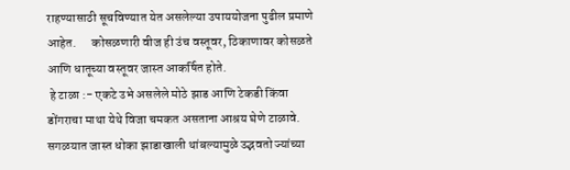राहण्‍यासाठी सूचविण्‍यात येत असलेल्‍या उपाययोजना पुढील प्रमाणे आहेत.      कोसळणारी वीज ही उंच वस्‍तूवर, ठिकाणावर कोसळते आणि धातूच्‍या वस्‍तूवर जास्‍त आकर्षित होते.
 हे टाळा :- एकटे उभे असलेले मोठे झाड आणि टेकडी किंवा डोंगराचा माथा येथे विजा चमकत असताना आश्रय घेणे टाळावे. सगळयात जास्‍त धोका झाडाखाली थांबल्‍यामुळे उद्भवतो ज्‍यांच्‍या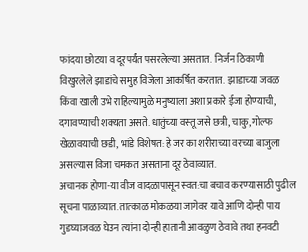फांदया छोटया व दूरपर्यंत पसरलेल्‍या असतात.  निर्जन ठिकाणी विखुरलेले झाडांचे समुह विजेला आकर्षित करतात.  झाडाच्‍या जवळ किंवा खाली उभे राहिल्‍यामुळे मनुष्‍याला अशा प्रकारे ईजा होण्‍याची, दगावण्‍याची शक्‍यता असते. धातुंच्‍या वस्‍तू जसे छत्री, चाकु, गोल्‍फ खेळावयाची छडी, भांडे विशेषत: हे जर का शरीराच्‍या वरच्‍या बाजुला  असल्‍यास विजा चमकत असताना दूर ठेवाव्‍यात.
अचानक होणा-या वीज वादळापासून स्‍वत:चा बचाव करण्‍यासाठी पुढील सूचना पाळाव्‍यात. तात्‍काळ मोकळया जागेवर यावे आणि दोन्‍ही पाय गुडघ्‍याजवळ घेउन त्‍यांना दोन्‍ही हातानी आवळुण ठेवावे तथा हनवटी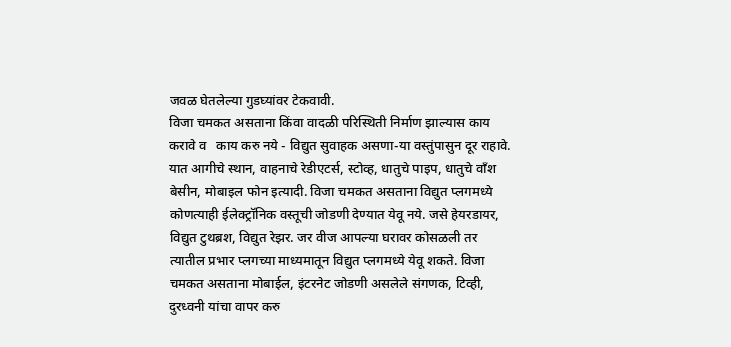जवळ घेतलेल्या गुडघ्‍यांवर टेकवावी.
विजा चमकत असताना किंवा वादळी परिस्थिती निर्माण झाल्‍यास काय करावे व   काय करु नये - विद्युत सुवाहक असणा-या वस्तुंपासुन दूर राहावे. यात आगीचे स्थान, वाहनाचे रेडीएटर्स, स्‍टोव्‍ह, धातुचे पाइप, धातुचे वाँश बेसीन, मोबाइल फोन इत्‍यादी. विजा चमकत असताना विद्युत प्‍लगमध्‍ये कोणत्‍याही ईलेक्ट्रॉनिक वस्‍तूची जोडणी देण्‍यात येवू नये. जसे हेयरडायर, विद्युत टुथब्रश, विद्युत रेझर. जर वीज आपल्‍या घरावर कोसळली तर त्‍यातील प्रभार प्‍लगच्‍या माध्‍यमातून विद्युत प्‍लगमध्‍ये येवू शकते. विजा चमकत असताना मोबाईल, इंटरनेट जोडणी असलेले संगणक, टिव्‍ही, दुरध्‍वनी यांचा वापर करु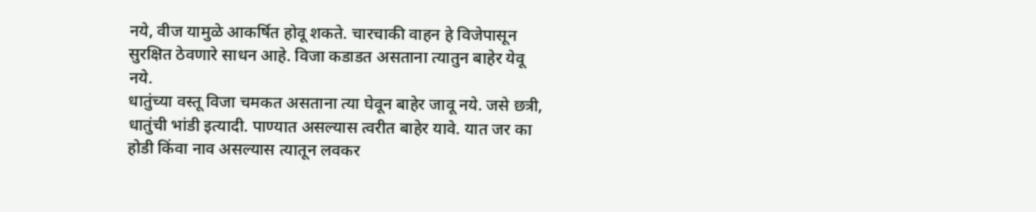नये, वीज यामुळे आकर्षित होवू शकते. चारचाकी वाहन हे विजेपासून सुरक्षित ठेवणारे साधन आहे. विजा कडाडत असताना त्‍यातुन बाहेर येवू नये.
धातुंच्‍या वस्‍तू विजा चमकत असताना त्‍या घेवून बाहेर जावू नये. जसे छत्री, धातुंची भांडी इत्‍यादी. पाण्‍यात असल्‍यास त्‍वरीत बाहेर यावे. यात जर का होडी किंवा नाव असल्‍यास त्‍यातून लवकर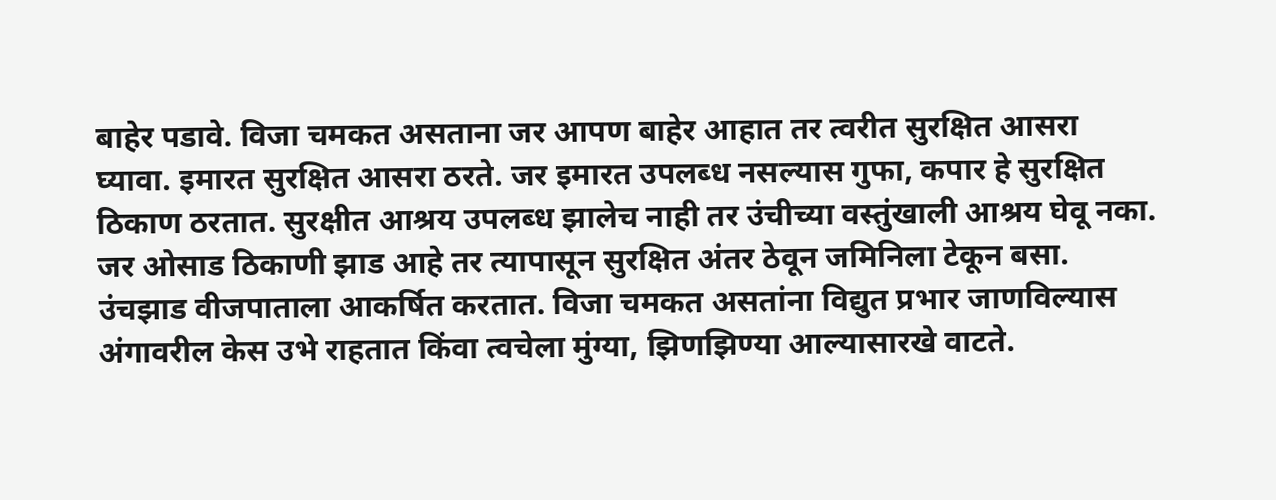बाहेर पडावे. विजा चमकत असताना जर आपण बाहेर आहात तर त्‍वरीत सुरक्षित आसरा घ्‍यावा. इमारत सुरक्षित आसरा ठरते. जर इमारत उपलब्‍ध नसल्‍यास गुफा, कपार हे सुरक्षित ठिकाण ठरतात. सुरक्षीत आश्रय उपलब्‍ध झालेच नाही तर उंचीच्‍या वस्‍तुंखाली आश्रय घेवू नका. जर ओसाड ठिकाणी झाड आहे तर त्‍यापासून सुरक्षित अंतर ठेवून जमिनिला टेकून बसा. उंचझाड वीजपाताला आकर्षित करतात. विजा चमकत असतांना विद्युत प्रभार जाणविल्‍यास अंगावरील केस उभे राहतात किंवा त्‍वचेला मुंग्‍या, झिणझिण्‍या आल्‍यासारखे वाटते.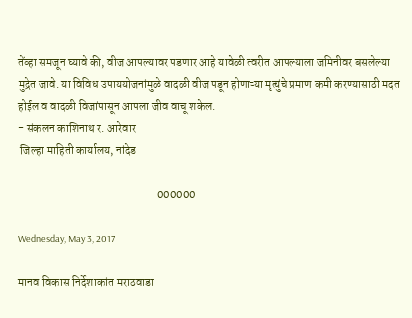तेंव्‍हा समजून घ्‍यावे की, वीज आपल्‍यावर पडणार आहे यावेळी त्‍वरीत आपल्‍याला जमिनीवर बसलेल्‍या मुद्रेत जावे. या विविध उपाययोजनांमुळे वादळी वीज पडून होणाऱ्या मृत्‍युंचे प्रमाण कमी करण्‍यासाठी मदत होईल व वादळी विजांपासून आपला जीव वाचू शकेल.
- संकलन काशिनाथ र. आरेवार
 जिल्हा माहिती कार्यालय, नांदेड

                                                            000000

Wednesday, May 3, 2017

मानव विकास निर्देशाकांत मराठवाडा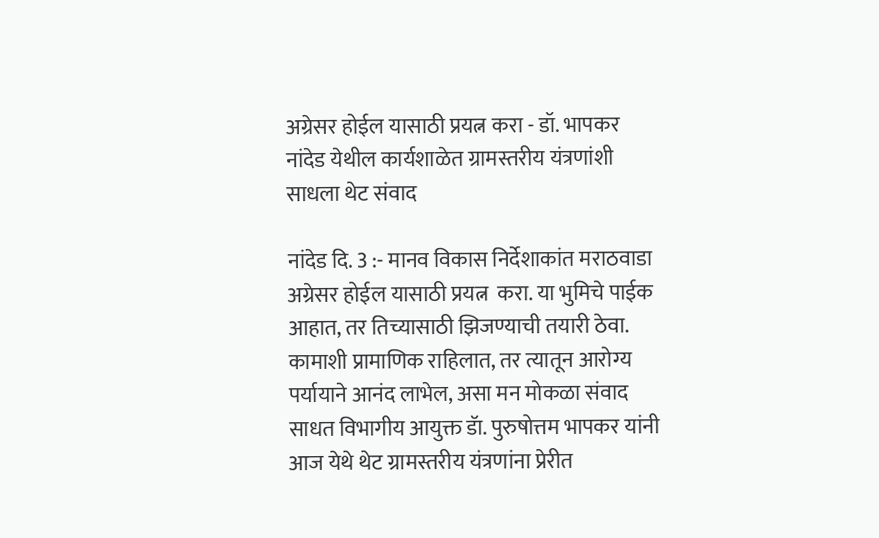अग्रेसर होईल यासाठी प्रयत्न करा - डॉ. भापकर
नांदेड येथील कार्यशाळेत ग्रामस्तरीय यंत्रणांशी साधला थेट संवाद

नांदेड दि. 3 :- मानव विकास निर्देशाकांत मराठवाडा अग्रेसर होईल यासाठी प्रयत्न  करा. या भुमिचे पाईक आहात, तर तिच्यासाठी झिजण्याची तयारी ठेवा. कामाशी प्रामाणिक राहिलात, तर त्यातून आरोग्य पर्यायाने आनंद लाभेल, असा मन मोकळा संवाद साधत विभागीय आयुक्त डॅा. पुरुषोत्तम भापकर यांनी आज येथे थेट ग्रामस्तरीय यंत्रणांना प्रेरीत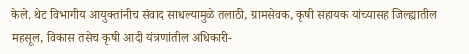केले. थेट विभागीय आयुक्तांनीच संवाद साधल्यामुळे तलाठी, ग्रामसेवक, कृषी सहायक यांच्यासह जिल्ह्यातील महसूल, विकास तसेच कृषी आदी यंत्रणांतील अधिकारी-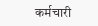कर्मचारी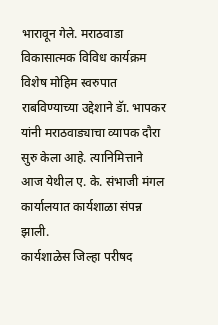भारावून गेले. मराठवाडा विकासात्मक विविध कार्यक्रम विशेष मोहिम स्वरुपात राबविण्याच्या उद्देशाने डॅा. भापकर यांनी मराठवाड्याचा व्यापक दौरा सुरु केला आहे. त्यानिमित्ताने आज येथील ए. के. संभाजी मंगल कार्यालयात कार्यशाळा संपन्न झाली.
कार्यशाळेस जिल्हा परीषद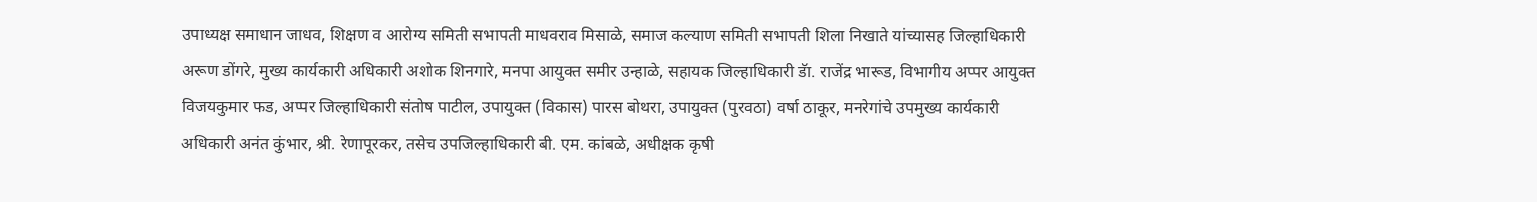उपाध्यक्ष समाधान जाधव, शिक्षण व आरोग्य समिती सभापती माधवराव मिसाळे, समाज कल्याण समिती सभापती शिला निखाते यांच्यासह जिल्हाधिकारी अरूण डोंगरे, मुख्य कार्यकारी अधिकारी अशोक शिनगारे, मनपा आयुक्त समीर उन्हाळे, सहायक जिल्हाधिकारी डॅा. राजेंद्र भारूड, विभागीय अप्पर आयुक्त विजयकुमार फड, अप्पर जिल्हाधिकारी संतोष पाटील, उपायुक्त (विकास) पारस बोथरा, उपायुक्त (पुरवठा) वर्षा ठाकूर, मनरेगांचे उपमुख्य कार्यकारी अधिकारी अनंत कुंभार, श्री. रेणापूरकर, तसेच उपजिल्हाधिकारी बी. एम. कांबळे, अधीक्षक कृषी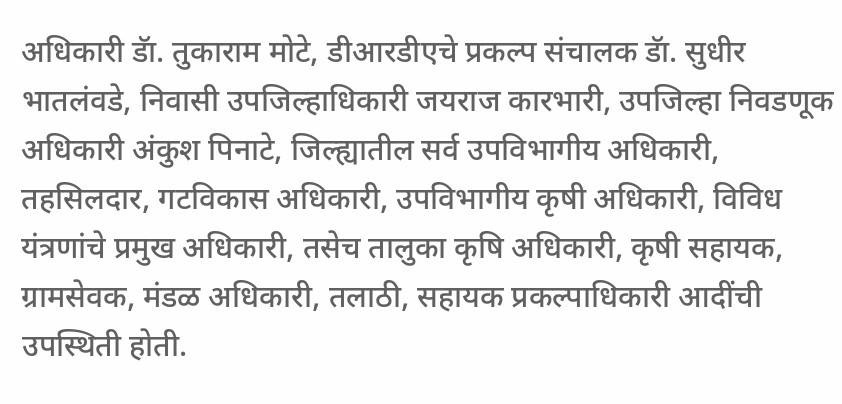अधिकारी डॅा. तुकाराम मोटे, डीआरडीएचे प्रकल्प संचालक डॅा. सुधीर भातलंवडे, निवासी उपजिल्हाधिकारी जयराज कारभारी, उपजिल्हा निवडणूक अधिकारी अंकुश पिनाटे, जिल्ह्यातील सर्व उपविभागीय अधिकारी, तहसिलदार, गटविकास अधिकारी, उपविभागीय कृषी अधिकारी, विविध यंत्रणांचे प्रमुख अधिकारी, तसेच तालुका कृषि अधिकारी, कृषी सहायक, ग्रामसेवक, मंडळ अधिकारी, तलाठी, सहायक प्रकल्पाधिकारी आदींची उपस्थिती होती.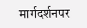मार्गदर्शनपर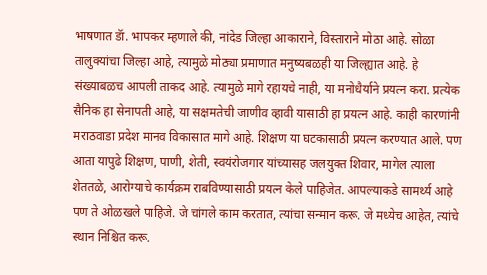भाषणात डॅा. भापकर म्हणाले की, नांदेड जिल्हा आकाराने, विस्ताराने मोठा आहे. सोळा तालुक्यांचा जिल्हा आहे, त्यामुळे मोठ्या प्रमाणात मनुष्यबळही या जिल्ह्यात आहे. हे संख्याबळच आपली ताकद आहे. त्यामुळे मागे रहायचे नाही, या मनोधैर्याने प्रयत्न करा. प्रत्येक सैनिक हा सेनापती आहे, या सक्षमतेची जाणीव व्हावी यासाठी हा प्रयत्न आहे. काही कारणांनी मराठवाडा प्रदेश मानव विकासात मागे आहे. शिक्षण या घटकासाठी प्रयत्न करण्यात आले. पण आता यापुढे शिक्षण, पाणी, शेती, स्वयंरोजगार यांच्यासह जलयुक्त शिवार, मागेल त्याला शेततळे, आरोग्याचे कार्यक्रम राबविण्यासाठी प्रयत्न केले पाहिजेत. आपल्याकडे सामर्थ्य आहे पण ते ओळखले पाहिजे. जे चांगले काम करतात, त्यांचा सन्मान करू. जे मध्येच आहेत, त्यांचे स्थान निश्चित करू.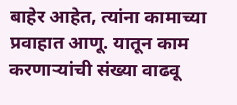बाहेर आहेत, त्यांना कामाच्या प्रवाहात आणू. यातून काम करणाऱ्यांची संख्या वाढवू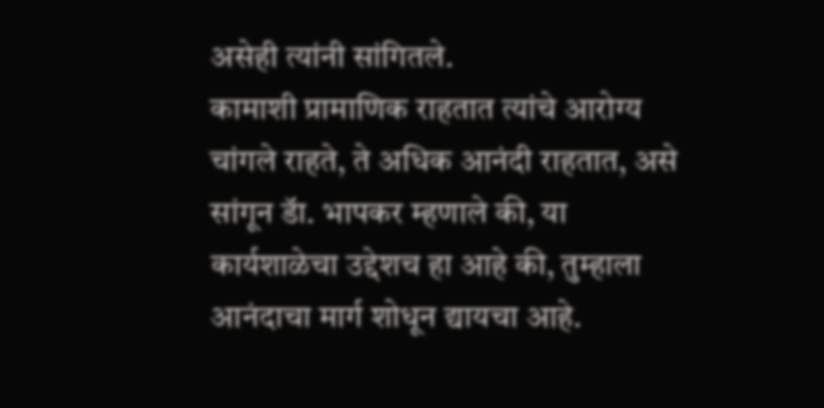असेही त्यांनी सांगितले.
कामाशी प्रामाणिक राहतात त्यांचे आरोग्य चांगले राहते, ते अधिक आनंदी राहतात, असे सांगून डॅा. भापकर म्हणाले की, या कार्यशाळेचा उद्देशच हा आहे की, तुम्हाला आनंदाचा मार्ग शोधून द्यायचा आहे.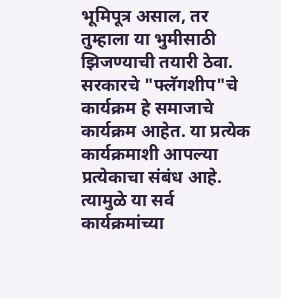भूमिपूत्र असाल, तर तुम्हाला या भुमीसाठी झिजण्याची तयारी ठेवा. सरकारचे "फ्लॅगशीप"चे कार्यक्रम हे समाजाचे कार्यक्रम आहेत. या प्रत्येक कार्यक्रमाशी आपल्या प्रत्येकाचा संबंध आहे. त्यामुळे या सर्व कार्यक्रमांच्या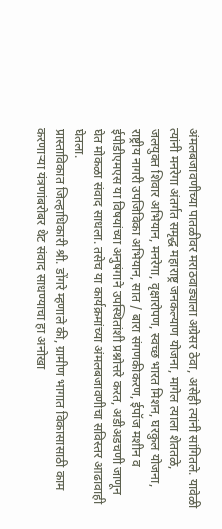अंमलबजावणीच्या पातळीवर मराठवाड्याला अग्रेसर ठेवा, असेही त्यांनी सांगितले. यावेळी त्यांनी मनरेगा अंतर्गत समृद्ध महाराष्ट्र जनकल्याण योजना, मागेल त्याला शेततळे, जलयुक्त शिवार अभियान, मनरेगा, वृक्षारोपण, स्वच्छ भारत मिशन, घरकुल योजना, राष्ट्रीय नागरी उपजिविका अभियान, सात / बारा संगणकीकरण, ईपॉज मशीन व ईपीडीएमएस या विषयांच्या अनुषंगाने उपस्थितांशी प्रश्नोत्तरे करत, अडीअडचणी जाणून घेत मोकळा संवाद साधला. तसेच या कार्यक्रमांच्या अंमलबजावणीचा सविस्तर आढावाही घेतला.
प्रास्ताविकात जिल्हाधिकारी श्री. डोंगरे म्हणाले की, ग्रामीण भागात विकासासाठी काम करणाऱ्या यंत्रणांबरोबर थेट संवाद साधण्याचा हा अनोखा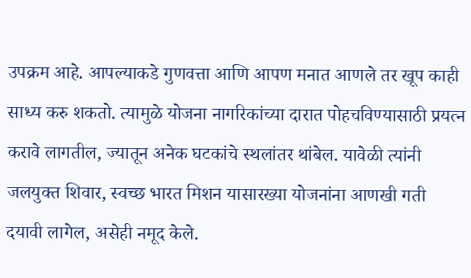उपक्रम आहे. आपल्याकडे गुणवत्ता आणि आपण मनात आणले तर खूप काही साध्य करु शकतो. त्यामुळे योजना नागरिकांच्या दारात पोहचविण्यासाठी प्रयत्न करावे लागतील, ज्यातून अनेक घटकांचे स्थलांतर थांबेल. यावेळी त्यांनी जलयुक्त शिवार, स्वच्छ भारत मिशन यासारख्या योजनांना आणखी गती दयावी लागेल, असेही नमूद केले.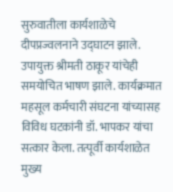सुरुवातीला कार्यशाळेचे दीपप्रज्वलनाने उद्घाटन झाले. उपायुक्त श्रीमती ठाकूर यांचेही समयोचित भाषण झाले. कार्यक्रमात महसूल कर्मचारी संघटना यांच्यासह विविध घटकांनी डॉ. भापकर यांचा सत्कार केला. तत्पूर्वी कार्यशाळेत मुख्य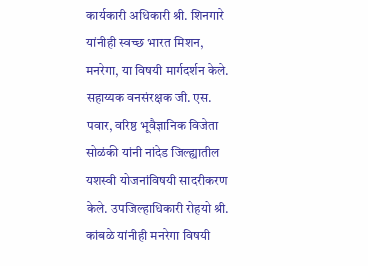कार्यकारी अधिकारी श्री. शिनगारे यांनीही स्वच्छ भारत मिशन, मनरेगा, या विषयी मार्गदर्शन केले. सहाय्यक वनसंरक्षक जी. एस. पवार, वरिष्ठ भूवैज्ञानिक विजेता सोळंकी यांनी नांदेड जिल्ह्यातील यशस्वी योजनांविषयी सादरीकरण केले. उपजिल्हाधिकारी रोहयो श्री. कांबळे यांनीही मनरेगा विषयी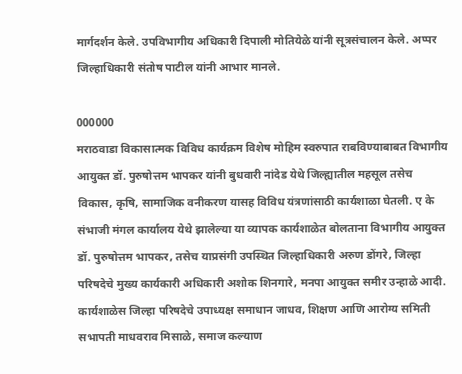मार्गदर्शन केले. उपविभागीय अधिकारी दिपाली मोतियेळे यांनी सूत्रसंचालन केले. अप्पर जिल्हाधिकारी संतोष पाटील यांनी आभार मानले.

000000
मराठवाडा विकासात्मक विविध कार्यक्रम विशेष मोहिम स्वरुपात राबविण्याबाबत विभागीय आयुक्त डॉ. पुरुषोत्तम भापकर यांनी बुधवारी नांदेड येथे जिल्ह्यातील महसूल तसेच विकास, कृषि, सामाजिक वनीकरण यासह विविध यंत्रणांसाठी कार्यशाळा घेतली. ए के संभाजी मंगल कार्यालय येथे झालेल्या या व्यापक कार्यशाळेत बोलताना विभागीय आयुक्त डॉ. पुरुषोत्तम भापकर, तसेच याप्रसंगी उपस्थित जिल्हाधिकारी अरुण डोंगरे, जिल्हा परिषदेचे मुख्य कार्यकारी अधिकारी अशोक शिनगारे, मनपा आयुक्त समीर उन्हाळे आदी. कार्यशाळेस जिल्हा परिषदेचे उपाध्यक्ष समाधान जाधव, शिक्षण आणि आरोग्य समिती सभापती माधवराव मिसाळे, समाज कल्याण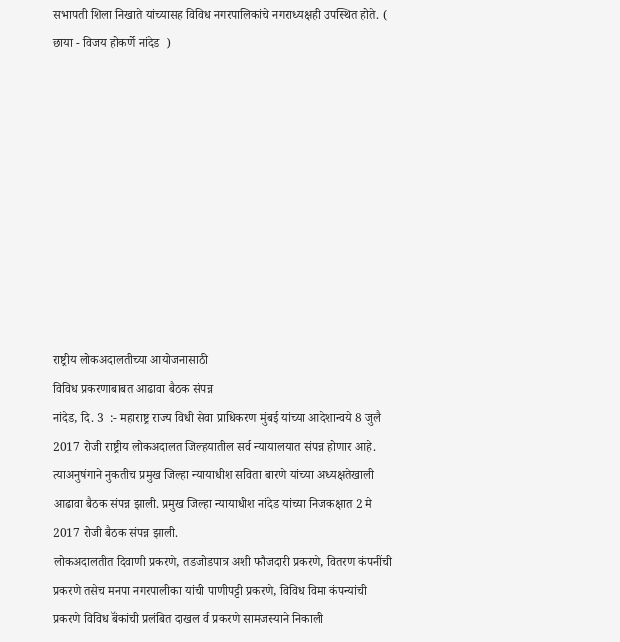सभापती शिला निखाते यांच्यासह विविध नगरपालिकांचे नगराध्यक्षही उपस्थित होते. ( छाया - विजय होकर्णे नांदेड  )










राष्ट्रीय लोकअदालतीच्या आयोजनासाठी
विविध प्रकरणाबाबत आढावा बैठक संपन्न
नांदेड, दि. 3  :- महाराष्ट्र राज्य विधी सेवा प्राधिकरण मुंबई यांच्या आदेशान्वये 8 जुलै 2017 रोजी राष्ट्रीय लोकअदालत जिल्हयातील सर्व न्यायालयात संपन्न होणार आहे. त्याअनुषंगाने नुकतीच प्रमुख जिल्हा न्यायाधीश सविता बारणे यांच्या अध्यक्षतेखाली आढावा बैठक संपन्न झाली. प्रमुख जिल्हा न्यायाधीश नांदेड यांच्या निजकक्षात 2 मे 2017 रोजी बैठक संपन्न झाली.
लोकअदालतीत दिवाणी प्रकरणे, तडजोडपात्र अशी फौजदारी प्रकरणे, वितरण कंपनींची प्रकरणे तसेच मनपा नगरपालीका यांची पाणीपट्टी प्रकरणे, विविध विमा कंपन्यांची प्रकरणे विविध बॅंकांची प्रलंबित दाखल र्व प्रकरणे सामजस्याने निकाली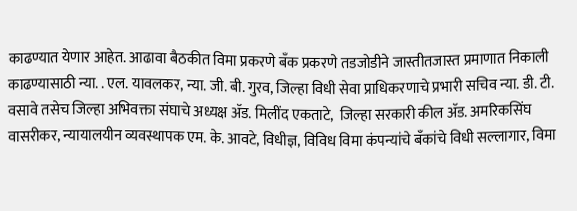काढण्यात येणार आहेत. आढावा बैठकीत विमा प्रकरणे बॅंक प्रकरणे तडजोडीने जास्तीतजास्त प्रमाणात निकाली काढण्यासाठी न्या. . एल. यावलकर, न्या. जी. बी. गुरव, जिल्हा विधी सेवा प्राधिकरणाचे प्रभारी सचिव न्या. डी. टी. वसावे तसेच जिल्हा अभिवक्ता संघाचे अध्यक्ष ॲड. मिलींद एकताटे,  जिल्हा सरकारी कील ॲड. अमरिकसिंघ वासरीकर, न्यायालयीन व्यवस्थापक एम. के. आवटे, विधीज्ञ, विविध विमा कंपन्यांचे बॅंकांचे विधी सल्लागार, विमा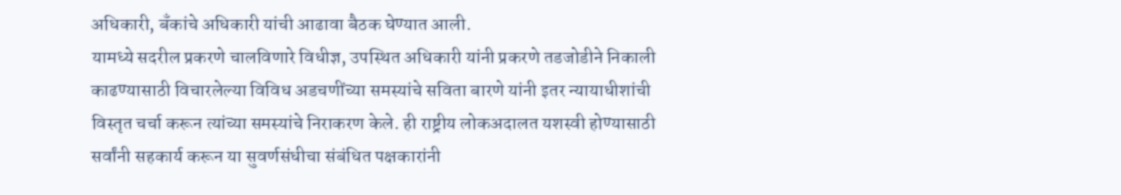अधिकारी, बॅंकांचे अधिकारी यांची आढावा बैठक घेण्यात आली.
यामध्ये सदरील प्रकरणे चालविणारे विधीज्ञ, उपस्थित अधिकारी यांनी प्रकरणे तडजोडीने निकाली काढण्यासाठी विचारलेल्या विविध अडचणींच्या समस्यांचे सविता बारणे यांनी इतर न्यायाधीशांची विस्तृत चर्चा करून त्यांच्या समस्यांचे निराकरण केले. ही राष्ट्रीय लोकअदालत यशस्वी होण्यासाठी सर्वांनी सहकार्य करून या सुवर्णसंधीचा संबंधित पक्षकारांनी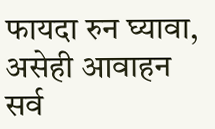फायदा रुन घ्यावा, असेही आवाहन सर्व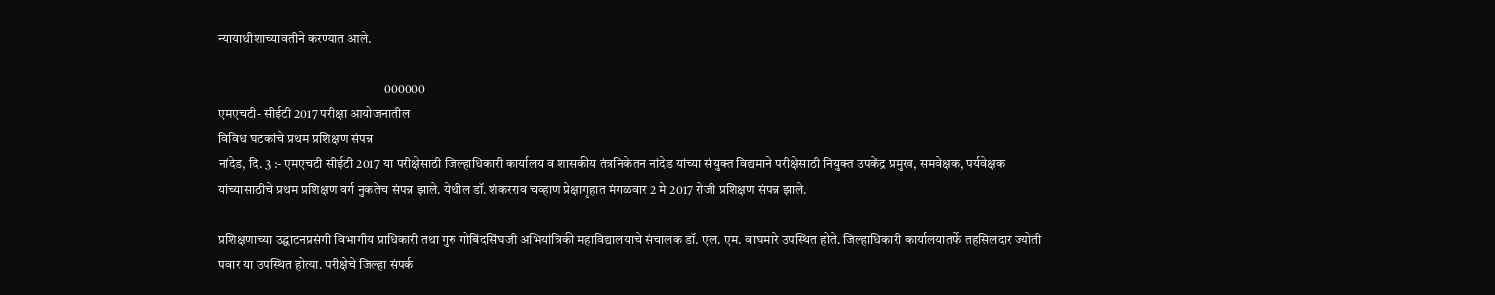न्यायाधीशाच्यावतीने करण्यात आले.

                                                               000000
एमएचटी- सीईटी 2017 परीक्षा आयोजनातील
विविध घटकांचे प्रथम प्रशिक्षण संपन्न
नांदेड, दि. 3 :- एमएचटी सीईटी 2017 या परीक्षेसाठी जिल्हाधिकारी कार्यालय व शासकीय तंत्रनिकेतन नांदेड यांच्या संयुक्त विद्यमाने परीक्षेसाठी नियुक्त उपकेंद्र प्रमुख, समवेक्षक, पर्यवेक्षक यांच्यासाठीचे प्रथम प्रशिक्षण वर्ग नुकतेच संपन्न झाले. येथील डॉ. शंकरराव चव्हाण प्रेक्षागृहात मंगळवार 2 मे 2017 रोजी प्रशिक्षण संपन्न झाले.

प्रशिक्षणाच्या उद्घाटनप्रसंगी विभागीय प्राधिकारी तथा गुरु गोबिंदसिंघजी अभियांत्रिकी महाविद्यालयाचे संचालक डॉ. एल. एम. वाघमारे उपस्थित होते. जिल्हाधिकारी कार्यालयातर्फे तहसिलदार ज्योती पवार या उपस्थित होत्या. परीक्षेचे जिल्हा संपर्क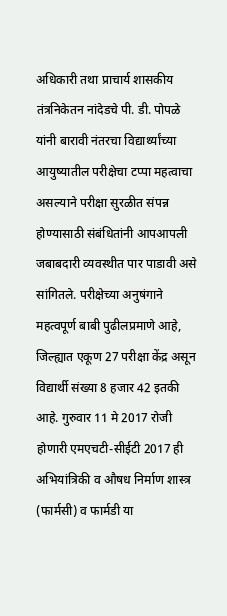अधिकारी तथा प्राचार्य शासकीय तंत्रनिकेतन नांदेडचे पी. डी. पोपळे यांनी बारावी नंतरचा विद्यार्थ्यांच्या आयुष्यातील परीक्षेचा टप्पा महत्वाचा असल्याने परीक्षा सुरळीत संपन्न होण्यासाठी संबंधितांनी आपआपली जबाबदारी व्यवस्थीत पार पाडावी असे सांगितले. परीक्षेच्या अनुषंगाने महत्वपूर्ण बाबी पुढीलप्रमाणे आहे, जिल्ह्यात एकूण 27 परीक्षा केंद्र असून विद्यार्थी संख्या 8 हजार 42 इतकी आहे. गुरुवार 11 मे 2017 रोजी होणारी एमएचटी-सीईटी 2017 ही अभियांत्रिकी व औषध निर्माण शास्त्र (फार्मसी) व फार्मडी या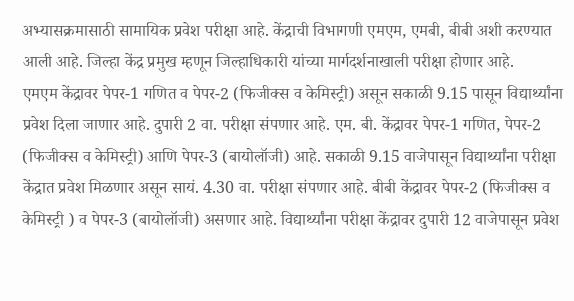अभ्यासक्रमासाठी सामायिक प्रवेश परीक्षा आहे. केंद्राची विभागणी एमएम, एमबी, बीबी अशी करण्यात आली आहे. जिल्हा केंद्र प्रमुख म्हणून जिल्हाधिकारी यांच्या मार्गदर्शनाखाली परीक्षा होणार आहे.
एमएम केंद्रावर पेपर-1 गणित व पेपर-2 (फिजीक्स व केमिस्ट्री) असून सकाळी 9.15 पासून विद्यार्थ्यांना प्रवेश दिला जाणार आहे. दुपारी 2 वा. परीक्षा संपणार आहे. एम. बी. केंद्रावर पेपर-1 गणित, पेपर-2 (फिजीक्स व केमिस्ट्री) आणि पेपर-3 (बायोलॉजी) आहे. सकाळी 9.15 वाजेपासून विद्यार्थ्यांना परीक्षा केंद्रात प्रवेश मिळणार असून सायं. 4.30 वा. परीक्षा संपणार आहे. बीबी केंद्रावर पेपर-2 (फिजीक्स व केमिस्ट्री ) व पेपर-3 (बायोलॉजी) असणार आहे. विद्यार्थ्यांना परीक्षा केंद्रावर दुपारी 12 वाजेपासून प्रवेश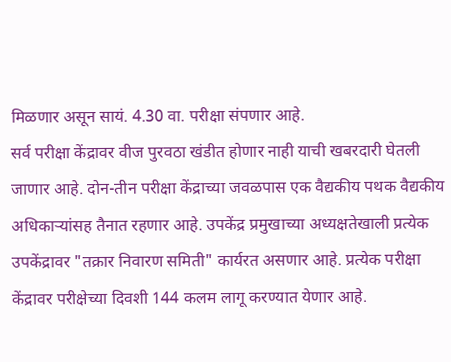मिळणार असून सायं. 4.30 वा. परीक्षा संपणार आहे.
सर्व परीक्षा केंद्रावर वीज पुरवठा खंडीत होणार नाही याची खबरदारी घेतली जाणार आहे. दोन-तीन परीक्षा केंद्राच्या जवळपास एक वैद्यकीय पथक वैद्यकीय अधिकाऱ्यांसह तैनात रहणार आहे. उपकेंद्र प्रमुखाच्या अध्यक्षतेखाली प्रत्येक उपकेंद्रावर "तक्रार निवारण समिती" कार्यरत असणार आहे. प्रत्येक परीक्षा केंद्रावर परीक्षेच्या दिवशी 144 कलम लागू करण्यात येणार आहे.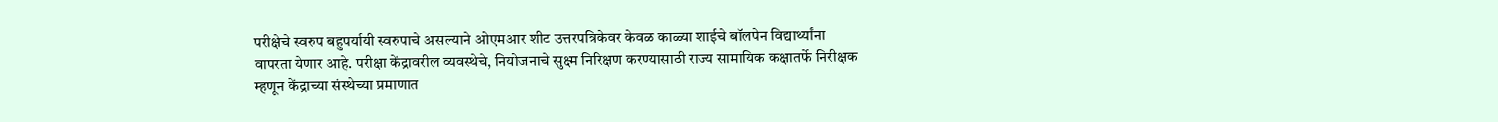परीक्षेचे स्वरुप बहुपर्यायी स्वरुपाचे असल्याने ओएमआर शीट उत्तरपत्रिकेवर केवळ काळ्या शाईचे बॉलपेन विद्यार्थ्यांना वापरता येणार आहे. परीक्षा केंद्रावरील व्यवस्थेचे, नियोजनाचे सुक्ष्म निरिक्षण करण्यासाठी राज्य सामायिक कक्षातर्फे निरीक्षक म्हणून केंद्राच्या संस्थेच्या प्रमाणात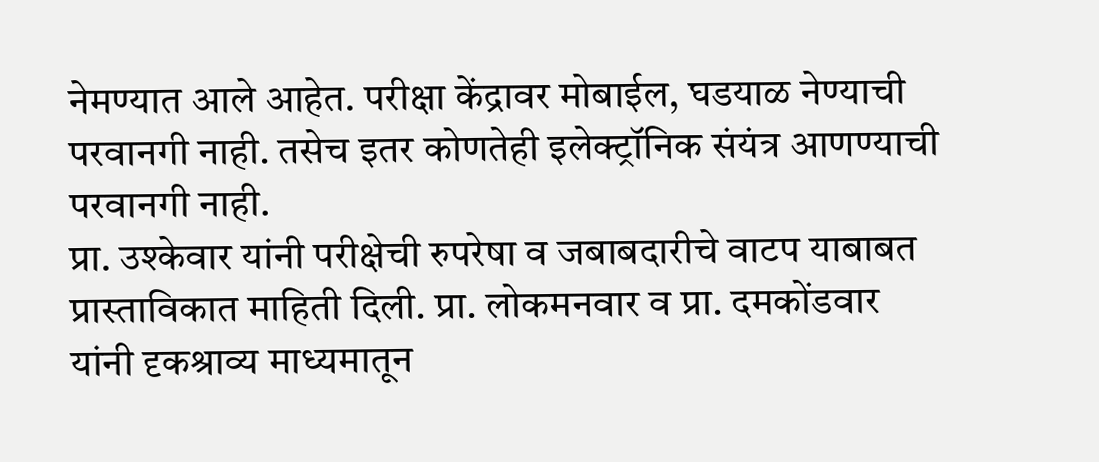नेमण्यात आले आहेत. परीक्षा केंद्रावर मोबाईल, घडयाळ नेण्याची परवानगी नाही. तसेच इतर कोणतेही इलेक्ट्रॉनिक संयंत्र आणण्याची परवानगी नाही.
प्रा. उश्केवार यांनी परीक्षेची रुपरेषा व जबाबदारीचे वाटप याबाबत प्रास्ताविकात माहिती दिली. प्रा. लोकमनवार व प्रा. दमकोंडवार यांनी दृकश्राव्य माध्यमातून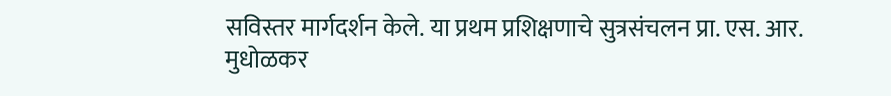सविस्तर मार्गदर्शन केले. या प्रथम प्रशिक्षणाचे सुत्रसंचलन प्रा. एस. आर. मुधोळकर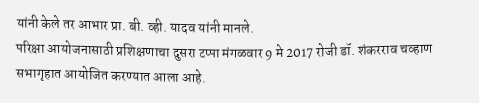यांनी केले तर आभार प्रा. बी. व्ही. यादव यांनी मानले.
परिक्षा आयोजनासाठी प्रशिक्षणाचा दुसरा टप्पा मंगळवार 9 मे 2017 रोजी डॉ. शंकरराव चव्हाण सभागृहात आयोजित करण्यात आला आहे.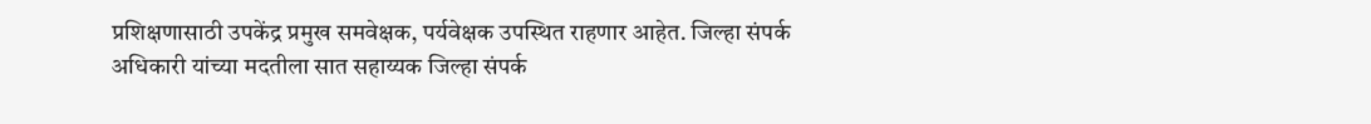प्रशिक्षणासाठी उपकेंद्र प्रमुख समवेक्षक, पर्यवेक्षक उपस्थित राहणार आहेत. जिल्हा संपर्क अधिकारी यांच्या मदतीला सात सहाय्यक जिल्हा संपर्क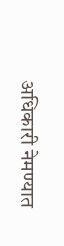अधिकारी नेमण्यात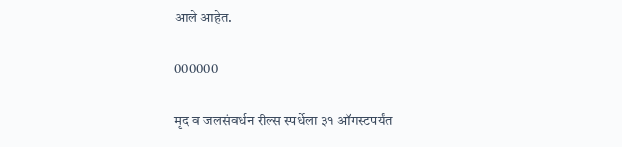आले आहेत.

000000

मृद व जलसंवर्धन रील्स स्पर्धेला ३१ ऑगस्टपर्यंत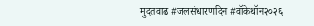मुदतवाढ #जलसंधारणदिन #वॉकेथॉन२०२६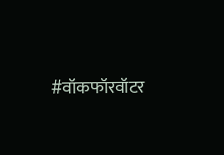#वॉकफॉरवॉटर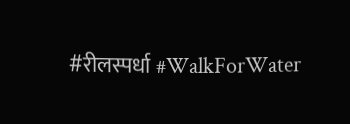#रीलस्पर्धा #WalkForWater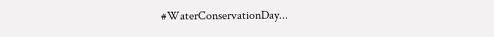#WaterConservationDay...